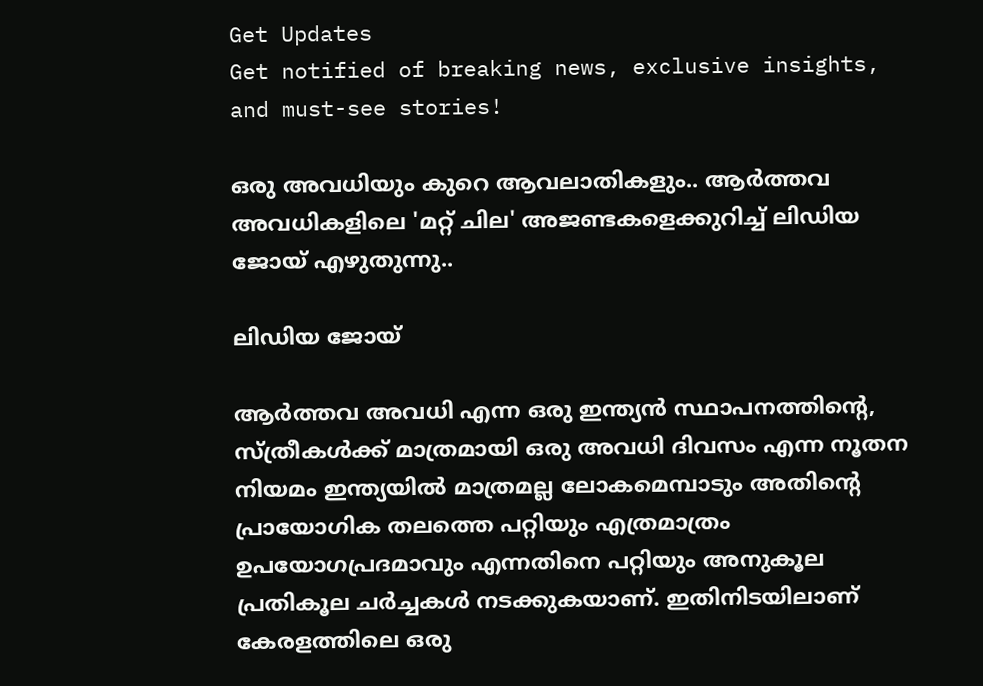Get Updates
Get notified of breaking news, exclusive insights, and must-see stories!

ഒരു അവധിയും കുറെ ആവലാതികളും.. ആർത്തവ അവധികളിലെ 'മറ്റ് ചില' അജണ്ടകളെക്കുറിച്ച് ലിഡിയ ജോയ് എഴുതുന്നു..

ലിഡിയ ജോയ്

ആർത്തവ അവധി എന്ന ഒരു ഇന്ത്യൻ സ്ഥാപനത്തിന്റെ, സ്ത്രീകൾക്ക് മാത്രമായി ഒരു അവധി ദിവസം എന്ന നൂതന നിയമം ഇന്ത്യയിൽ മാത്രമല്ല ലോകമെമ്പാടും അതിന്റെ പ്രായോഗിക തലത്തെ പറ്റിയും എത്രമാത്രം ഉപയോഗപ്രദമാവും എന്നതിനെ പറ്റിയും അനുകൂല പ്രതികൂല ചർച്ചകൾ നടക്കുകയാണ്. ഇതിനിടയിലാണ് കേരളത്തിലെ ഒരു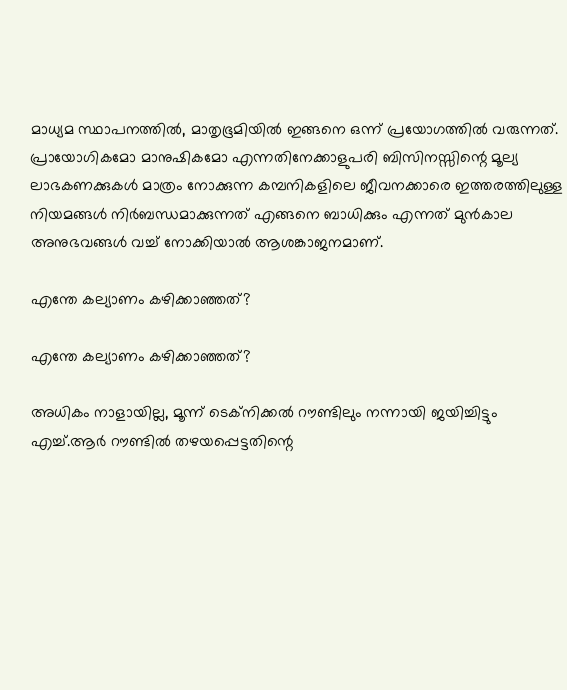മാധ്യമ സ്ഥാപനത്തിൽ, മാതൃഭൂമിയിൽ ഇങ്ങനെ ഒന്ന് പ്രയോഗത്തിൽ വരുന്നത്. പ്രായോഗികമോ മാനുഷികമോ എന്നതിനേക്കാളുപരി ബിസിനസ്സിന്റെ മൂല്യ ലാഭകണക്കുകൾ മാത്രം നോക്കുന്ന കമ്പനികളിലെ ജീവനക്കാരെ ഇത്തരത്തിലുള്ള നിയമങ്ങൾ നിർബന്ധമാക്കുന്നത് എങ്ങനെ ബാധിക്കും എന്നത് മുൻകാല അനുഭവങ്ങൾ വച്ച് നോക്കിയാൽ ആശങ്കാജനമാണ്.

എന്തേ കല്യാണം കഴിക്കാഞ്ഞത്?

എന്തേ കല്യാണം കഴിക്കാഞ്ഞത്?

അധികം നാളായില്ല, മൂന്ന് ടെക്നിക്കൽ റൗണ്ടിലും നന്നായി ജയിച്ചിട്ടും എച്ച്.ആർ റൗണ്ടിൽ തഴയപ്പെട്ടതിന്റെ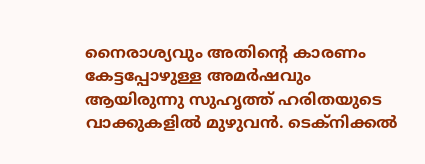നൈരാശ്യവും അതിന്റെ കാരണം കേട്ടപ്പോഴുള്ള അമർഷവും ആയിരുന്നു സുഹൃത്ത് ഹരിതയുടെ വാക്കുകളിൽ മുഴുവൻ. ടെക്നിക്കൽ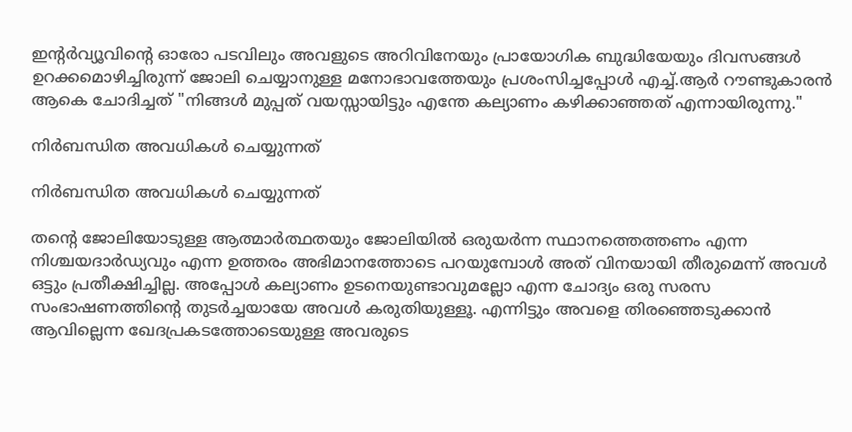ഇന്റർവ്യൂവിന്റെ ഓരോ പടവിലും അവളുടെ അറിവിനേയും പ്രായോഗിക ബുദ്ധിയേയും ദിവസങ്ങൾ ഉറക്കമൊഴിച്ചിരുന്ന് ജോലി ചെയ്യാനുള്ള മനോഭാവത്തേയും പ്രശംസിച്ചപ്പോൾ എച്ച്.ആർ റൗണ്ടുകാരൻ ആകെ ചോദിച്ചത് "നിങ്ങൾ മുപ്പത് വയസ്സായിട്ടും എന്തേ കല്യാണം കഴിക്കാഞ്ഞത് എന്നായിരുന്നു."

നിർബന്ധിത അവധികൾ ചെയ്യുന്നത്

നിർബന്ധിത അവധികൾ ചെയ്യുന്നത്

തന്റെ ജോലിയോടുള്ള ആത്മാർത്ഥതയും ജോലിയിൽ ഒരുയർന്ന സ്ഥാനത്തെത്തണം എന്ന നിശ്ചയദാർഡ്യവും എന്ന ഉത്തരം അഭിമാനത്തോടെ പറയുമ്പോൾ അത് വിനയായി തീരുമെന്ന് അവൾ ഒട്ടും പ്രതീക്ഷിച്ചില്ല. അപ്പോൾ കല്യാണം ഉടനെയുണ്ടാവുമല്ലോ എന്ന ചോദ്യം ഒരു സരസ സംഭാഷണത്തിന്റെ തുടർച്ചയായേ അവൾ കരുതിയുള്ളൂ. എന്നിട്ടും അവളെ തിരഞ്ഞെടുക്കാൻ ആവില്ലെന്ന ഖേദപ്രകടത്തോടെയുള്ള അവരുടെ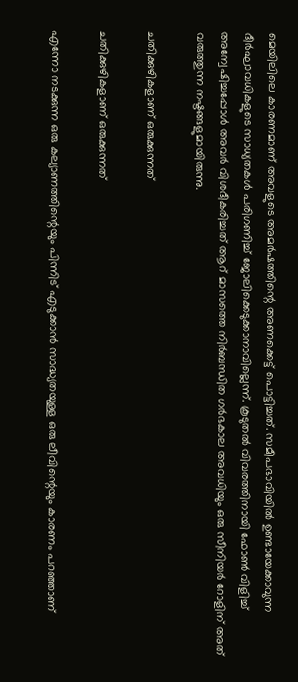മെയിലിലെ കാരണമാണ് അവളുടെ അമർഷത്തിന്റെ അണക്കെട്ട് പൊട്ടിച്ചത്. സമീപഭാവിയിൽ ഉണ്ടായേക്കാവുന്ന ദീർഘാവധികളുടെ സാധ്യതകൾ പരിഗണിച്ച് ജോലിക്കെടുക്കാനാവില്ലെന്ന്. കൂടുതൽ വിവരത്തിനായി ഫോൺ വിളിച്ച് അന്വേഷിച്ചപ്പോൾ അവർ വിശദീകരിച്ചത് ആറ് മാസത്തെ നിർബന്ധിത ഗർഭകാല അവധിയും ഒരു സീനിയർ റോളിന് അത് വരുത്തുന്ന നഷ്ടങ്ങളുമായിരുന്നു.

ചതിക്കുഴികളാണ് ഒരുക്കുന്നത്

ചതിക്കുഴികളാണ് ഒരുക്കുന്നത്

എന്നോ നടക്കുന്ന ഒരു കല്യാണത്തിന്റെയും പിന്നിട് എടുക്കാൻ സാദ്ധ്യതയുള്ള ഒരു ലീവിന്റെയും കാരണം പറഞ്ഞാണ്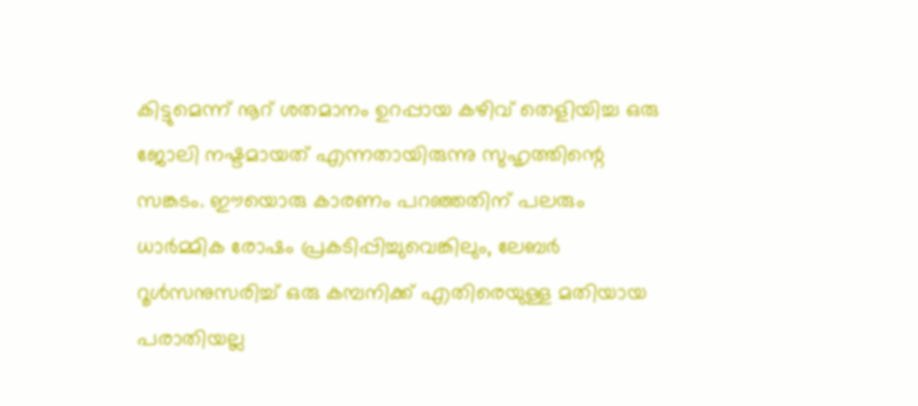കിട്ടുമെന്ന് നൂറ് ശതമാനം ഉറപ്പായ കഴിവ് തെളിയിച്ച ഒരു ജോലി നഷ്ടമായത് എന്നതായിരുന്നു സുഹൃത്തിന്റെ സങ്കടം. ഈയൊരു കാരണം പറഞ്ഞതിന് പലരും ധാർമ്മിക രോഷം പ്രകടിപ്പിച്ചുവെങ്കിലും, ലേബർ റൂൾസനുസരിച്ച് ഒരു കമ്പനിക്ക് എതിരെയുള്ള മതിയായ പരാതിയല്ല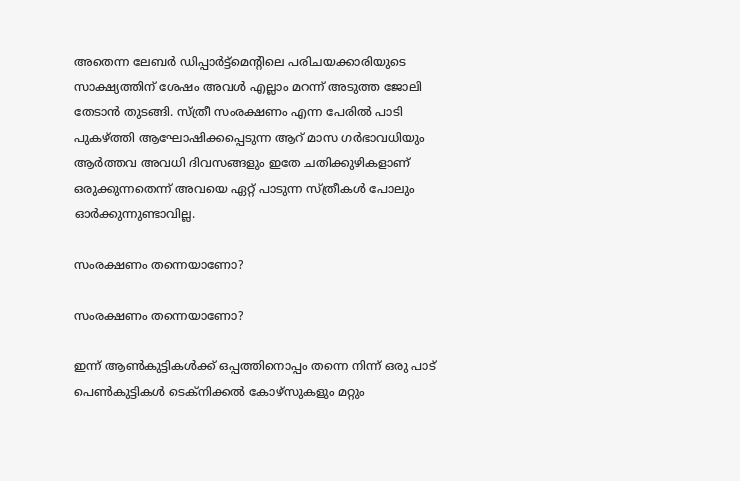അതെന്ന ലേബർ ഡിപ്പാർട്ട്മെന്റിലെ പരിചയക്കാരിയുടെ സാക്ഷ്യത്തിന് ശേഷം അവൾ എല്ലാം മറന്ന് അടുത്ത ജോലി തേടാൻ തുടങ്ങി. സ്ത്രീ സംരക്ഷണം എന്ന പേരിൽ പാടി പുകഴ്ത്തി ആഘോഷിക്കപ്പെടുന്ന ആറ് മാസ ഗർഭാവധിയും ആർത്തവ അവധി ദിവസങ്ങളും ഇതേ ചതിക്കുഴികളാണ് ഒരുക്കുന്നതെന്ന് അവയെ ഏറ്റ് പാടുന്ന സ്ത്രീകൾ പോലും ഓർക്കുന്നുണ്ടാവില്ല.

സംരക്ഷണം തന്നെയാണോ?

സംരക്ഷണം തന്നെയാണോ?

ഇന്ന് ആൺകുട്ടികൾക്ക് ഒപ്പത്തിനൊപ്പം തന്നെ നിന്ന് ഒരു പാട് പെൺകുട്ടികൾ ടെക്നിക്കൽ കോഴ്സുകളും മറ്റും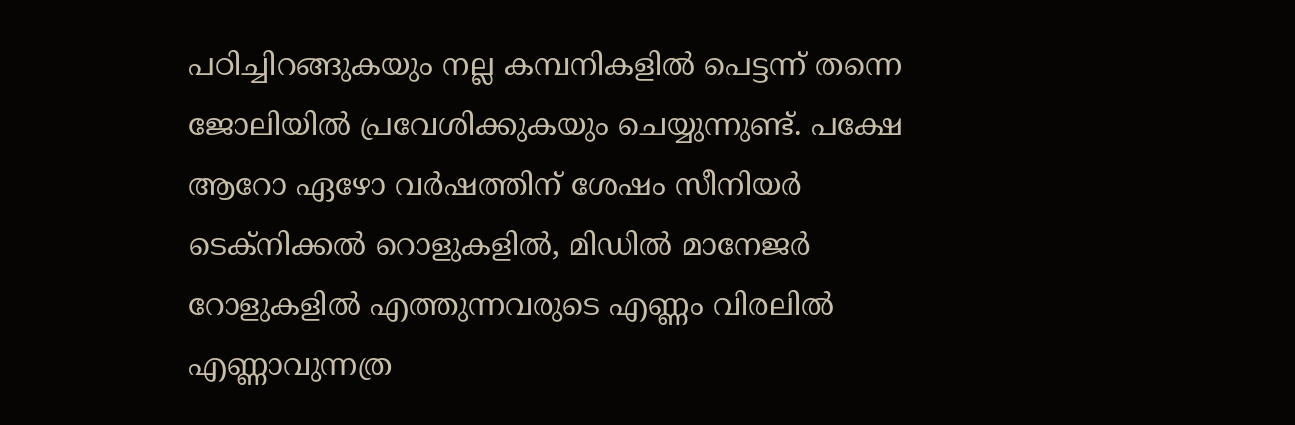പഠിച്ചിറങ്ങുകയും നല്ല കമ്പനികളിൽ പെട്ടന്ന് തന്നെ ജോലിയിൽ പ്രവേശിക്കുകയും ചെയ്യുന്നുണ്ട്. പക്ഷേ ആറോ ഏഴോ വർഷത്തിന് ശേഷം സീനിയർ ടെക്നിക്കൽ റൊളുകളിൽ, മിഡിൽ മാനേജർ റോളുകളിൽ എത്തുന്നവരുടെ എണ്ണം വിരലിൽ എണ്ണാവുന്നത്ര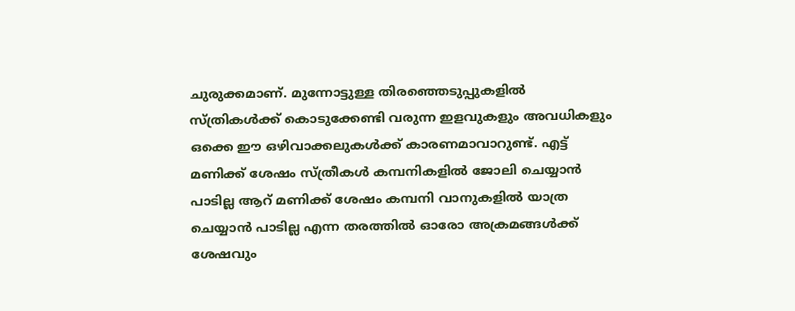ചുരുക്കമാണ്. മുന്നോട്ടുള്ള തിരഞ്ഞെടുപ്പുകളിൽ സ്ത്രികൾക്ക് കൊടുക്കേണ്ടി വരുന്ന ഇളവുകളും അവധികളും ഒക്കെ ഈ ഒഴിവാക്കലുകൾക്ക് കാരണമാവാറുണ്ട്. എട്ട് മണിക്ക് ശേഷം സ്ത്രീകൾ കമ്പനികളിൽ ജോലി ചെയ്യാൻ പാടില്ല ആറ് മണിക്ക് ശേഷം കമ്പനി വാനുകളിൽ യാത്ര ചെയ്യാൻ പാടില്ല എന്ന തരത്തിൽ ഓരോ അക്രമങ്ങൾക്ക് ശേഷവും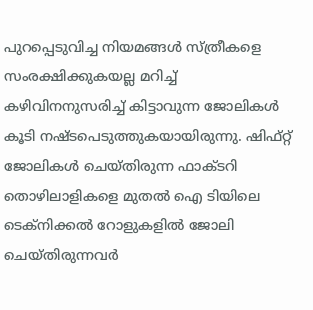പുറപ്പെടുവിച്ച നിയമങ്ങൾ സ്ത്രീകളെ സംരക്ഷിക്കുകയല്ല മറിച്ച് കഴിവിനനുസരിച്ച് കിട്ടാവുന്ന ജോലികൾ കൂടി നഷ്ടപെടുത്തുകയായിരുന്നു. ഷിഫ്റ്റ് ജോലികൾ ചെയ്തിരുന്ന ഫാക്ടറി തൊഴിലാളികളെ മുതൽ ഐ ടിയിലെ ടെക്നിക്കൽ റോളുകളിൽ ജോലി ചെയ്തിരുന്നവർ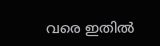വരെ ഇതിൽ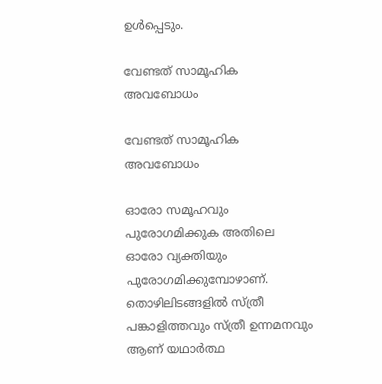ഉൾപ്പെടും.

വേണ്ടത് സാമൂഹിക അവബോധം

വേണ്ടത് സാമൂഹിക അവബോധം

ഓരോ സമൂഹവും പുരോഗമിക്കുക അതിലെ ഓരോ വ്യക്തിയും പുരോഗമിക്കുമ്പോഴാണ്. തൊഴിലിടങ്ങളിൽ സ്ത്രീ പങ്കാളിത്തവും സ്ത്രീ ഉന്നമനവും ആണ് യഥാർത്ഥ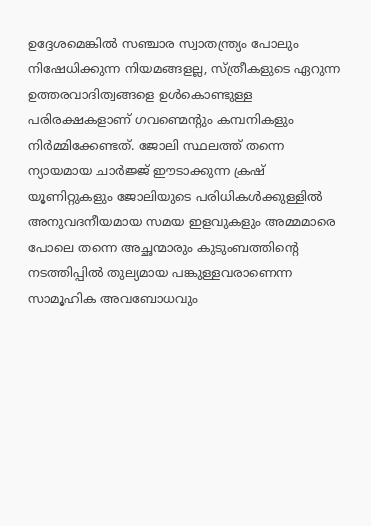ഉദ്ദേശമെങ്കിൽ സഞ്ചാര സ്വാതന്ത്ര്യം പോലും നിഷേധിക്കുന്ന നിയമങ്ങളല്ല, സ്ത്രീകളുടെ ഏറുന്ന ഉത്തരവാദിത്വങ്ങളെ ഉൾകൊണ്ടുള്ള പരിരക്ഷകളാണ് ഗവണ്മെന്റും കമ്പനികളും നിർമ്മിക്കേണ്ടത്. ജോലി സ്ഥലത്ത് തന്നെ ന്യായമായ ചാർജ്ജ് ഈടാക്കുന്ന ക്രഷ് യൂണിറ്റുകളും ജോലിയുടെ പരിധികൾക്കുള്ളിൽ അനുവദനീയമായ സമയ ഇളവുകളും അമ്മമാരെ പോലെ തന്നെ അച്ഛന്മാരും കുടുംബത്തിന്റെ നടത്തിപ്പിൽ തുല്യമായ പങ്കുള്ളവരാണെന്ന സാമൂഹിക അവബോധവും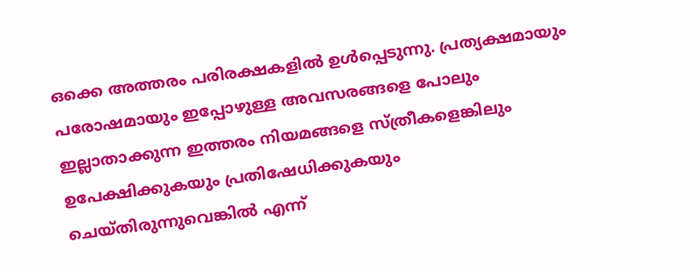ഒക്കെ അത്തരം പരിരക്ഷകളിൽ ഉൾപ്പെടുന്നു. പ്രത്യക്ഷമായും പരോഷമായും ഇപ്പോഴുള്ള അവസരങ്ങളെ പോലും ഇല്ലാതാക്കുന്ന ഇത്തരം നിയമങ്ങളെ സ്ത്രീകളെങ്കിലും ഉപേക്ഷിക്കുകയും പ്രതിഷേധിക്കുകയും ചെയ്തിരുന്നുവെങ്കിൽ എന്ന്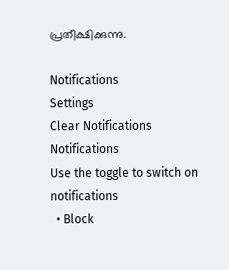പ്രതീക്ഷിക്കുന്നു.

Notifications
Settings
Clear Notifications
Notifications
Use the toggle to switch on notifications
  • Block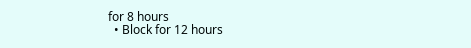for 8 hours
  • Block for 12 hours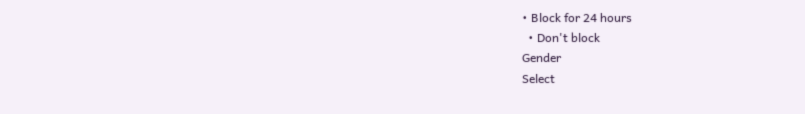• Block for 24 hours
  • Don't block
Gender
Select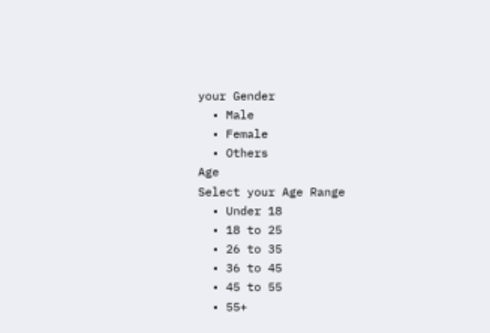your Gender
  • Male
  • Female
  • Others
Age
Select your Age Range
  • Under 18
  • 18 to 25
  • 26 to 35
  • 36 to 45
  • 45 to 55
  • 55+